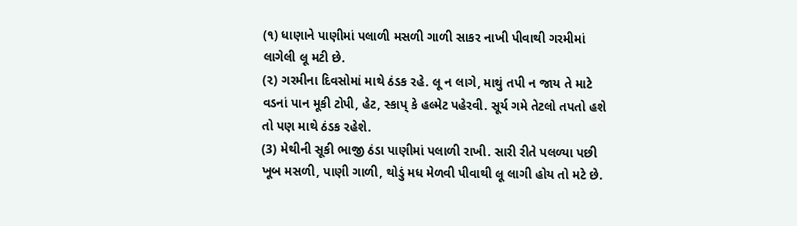(૧) ધાણાને પાણીમાં પલાળી મસળી ગાળી સાકર નાખી પીવાથી ગરમીમાં લાગેલી લૂ મટી છે.
(૨) ગરમીના દિવસોમાં માથે ઠંડક રહે. લૂ ન લાગે, માથું તપી ન જાય તે માટે વડનાં પાન મૂકી ટોપી, હેટ, સ્કાપ્ કે હલ્મેટ પહેરવી. સૂર્ય ગમે તેટલો તપતો હશે તો પણ માથે ઠંડક રહેશે.
(3) મેથીની સૂકી ભાજી ઠંડા પાણીમાં પલાળી રાખી. સારી રીતે પલળ્યા પછી ખૂબ મસળી, પાણી ગાળી, થોડું મધ મેળવી પીવાથી લૂ લાગી હોય તો મટે છે.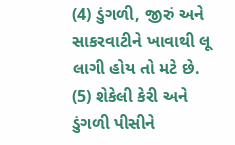(4) ડુંગળી, જીરું અને સાકરવાટીને ખાવાથી લૂ લાગી હોય તો મટે છે.
(5) શેકેલી કેરી અને ડુંગળી પીસીને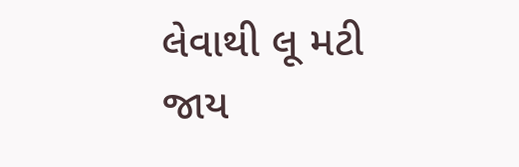લેવાથી લૂ મટી જાય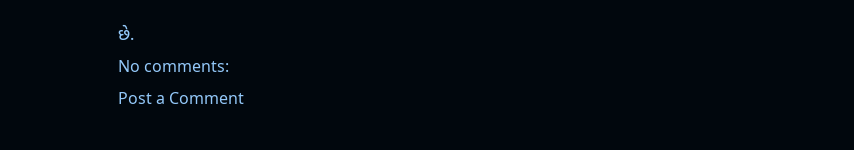છે.
No comments:
Post a Comment